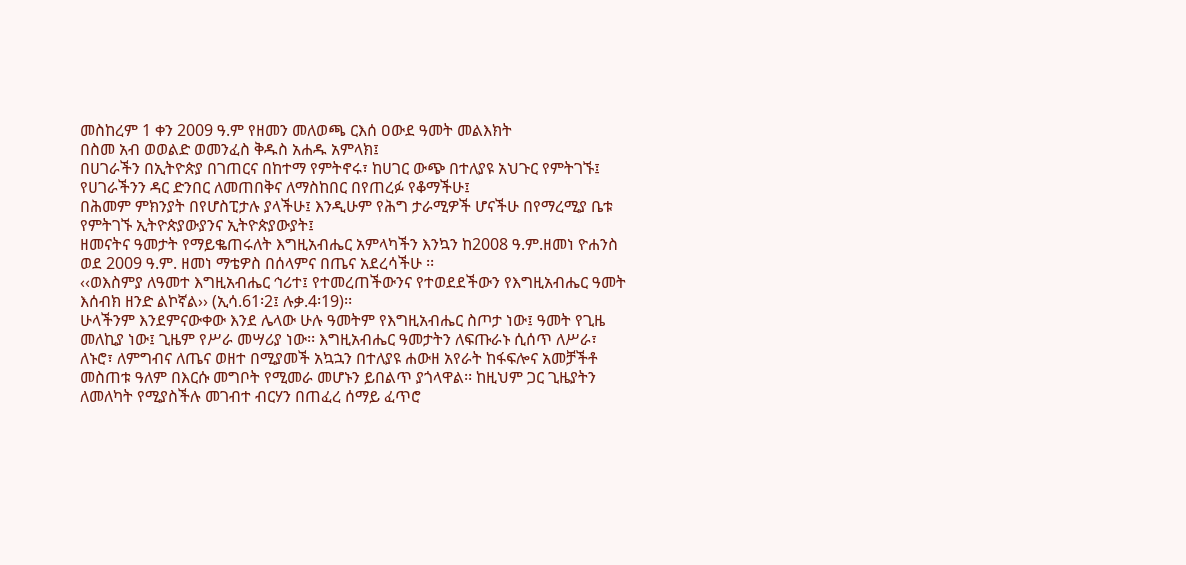መስከረም 1 ቀን 2009 ዓ.ም የዘመን መለወጫ ርእሰ ዐውደ ዓመት መልእክት
በስመ አብ ወወልድ ወመንፈስ ቅዱስ አሐዱ አምላክ፤
በሀገራችን በኢትዮጵያ በገጠርና በከተማ የምትኖሩ፣ ከሀገር ውጭ በተለያዩ አህጉር የምትገኙ፤
የሀገራችንን ዳር ድንበር ለመጠበቅና ለማስከበር በየጠረፉ የቆማችሁ፤
በሕመም ምክንያት በየሆስፒታሉ ያላችሁ፤ እንዲሁም የሕግ ታራሚዎች ሆናችሁ በየማረሚያ ቤቱ የምትገኙ ኢትዮጵያውያንና ኢትዮጵያውያት፤
ዘመናትና ዓመታት የማይቈጠሩለት እግዚአብሔር አምላካችን እንኳን ከ2008 ዓ.ም.ዘመነ ዮሐንስ ወደ 2009 ዓ.ም. ዘመነ ማቴዎስ በሰላምና በጤና አደረሳችሁ ፡፡
‹‹ወእስምያ ለዓመተ እግዚአብሔር ኅሪተ፤ የተመረጠችውንና የተወደደችውን የእግዚአብሔር ዓመት እሰብክ ዘንድ ልኮኛል›› (ኢሳ.61፡2፤ ሉቃ.4፡19)፡፡
ሁላችንም እንደምናውቀው እንደ ሌላው ሁሉ ዓመትም የእግዚአብሔር ስጦታ ነው፤ ዓመት የጊዜ መለኪያ ነው፤ ጊዜም የሥራ መሣሪያ ነው፡፡ እግዚአብሔር ዓመታትን ለፍጡራኑ ሲሰጥ ለሥራ፣ ለኑሮ፣ ለምግብና ለጤና ወዘተ በሚያመች አኳኋን በተለያዩ ሐውዘ አየራት ከፋፍሎና አመቻችቶ መስጠቱ ዓለም በእርሱ መግቦት የሚመራ መሆኑን ይበልጥ ያጎላዋል፡፡ ከዚህም ጋር ጊዜያትን ለመለካት የሚያስችሉ መገብተ ብርሃን በጠፈረ ሰማይ ፈጥሮ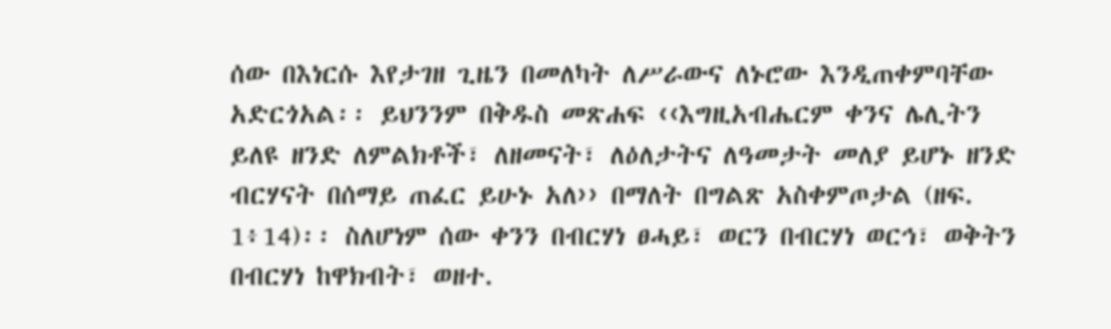ሰው በእነርሱ እየታገዘ ጊዜን በመለካት ለሥራውና ለኑሮው እንዲጠቀምባቸው አድርጎአል፡፡ ይህንንም በቅዱስ መጽሐፍ ‹‹እግዚአብሔርም ቀንና ሌሊትን ይለዩ ዘንድ ለምልክቶች፣ ለዘመናት፣ ለዕለታትና ለዓመታት መለያ ይሆኑ ዘንድ ብርሃናት በሰማይ ጠፈር ይሁኑ አለ›› በማለት በግልጽ አስቀምጦታል (ዘፍ. 1፥14)፡፡ ስለሆነም ሰው ቀንን በብርሃነ ፀሓይ፣ ወርን በብርሃነ ወርኅ፣ ወቅትን በብርሃነ ከዋክብት፣ ወዘተ.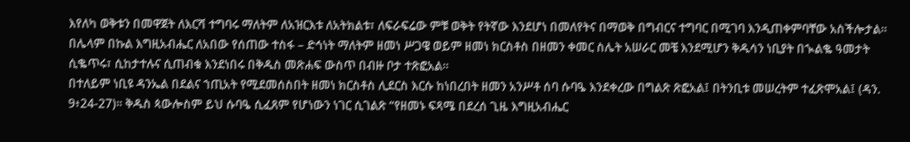እየለካ ወቅቱን በመዋጀት ለእርሻ ተግባሩ ማለትም ለአዝርእቱ ለአትክልቱ፣ ለፍራፍሬው ምቹ ወቅት የትኛው እንደሆነ በመለየትና በማወቅ በግብርና ተግባር በሚገባ እንዲጠቀምባቸው አስችሎታል፡፡ በሌላም በኩል እግዚአብሔር ለአበው የሰጠው ተስፋ – ድኅነት ማለትም ዘመነ ሥጋዌ ወይም ዘመነ ክርስቶስ በዘመን ቀመር ስሌት አሠራር መቼ እንደሚሆን ቅዱሳን ነቢያት በኊልቈ ዓመታት ሲቈጥሩ፣ ሲከታተሉና ሲጠብቁ እንደነበሩ በቅዱስ መጽሐፍ ውስጥ በብዙ ቦታ ተጽፎአል።
በተለይም ነቢዩ ዳንኤል በደልና ኀጢአት የሚደመሰስበት ዘመነ ክርስቶስ ሊደርስ እርሱ ከነበረበት ዘመን አንሥቶ ሰባ ሱባዔ እንደቀረው በግልጽ ጽፎአል፤ በትንቢቱ መሠረትም ተፈጽሞአል፤ (ዳን. 9፥24-27)፡፡ ቅዱስ ጳውሎስም ይህ ሱባዔ ሲፈጸም የሆነውን ነገር ሲገልጽ “የዘመኑ ፍጻሜ በደረሰ ጊዜ እግዚአብሔር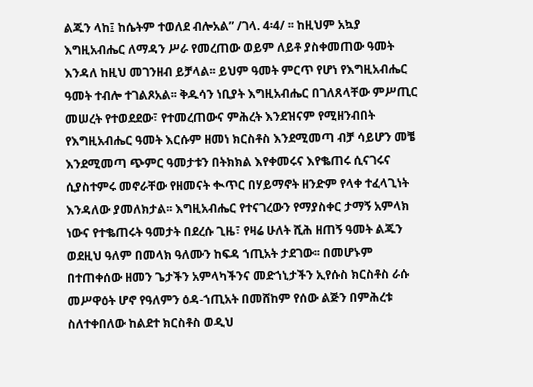ልጁን ላከ፤ ከሴትም ተወለደ ብሎአል” /ገላ. 4፡4/ ፡፡ ከዚህም አኳያ እግዚአብሔር ለማዳን ሥራ የመረጠው ወይም ለይቶ ያስቀመጠው ዓመት እንዳለ ከዚህ መገንዘብ ይቻላል፡፡ ይህም ዓመት ምርጥ የሆነ የእግዚአብሔር ዓመት ተብሎ ተገልጾአል፡፡ ቅዱሳን ነቢያት እግዚአብሔር በገለጸላቸው ምሥጢር መሠረት የተወደደው፣ የተመረጠውና ምሕረት እንደዝናም የሚዘንብበት የእግዚአብሔር ዓመት እርሱም ዘመነ ክርስቶስ እንደሚመጣ ብቻ ሳይሆን መቼ እንደሚመጣ ጭምር ዓመታቱን በትክክል እየቀመሩና እየቈጠሩ ሲናገሩና ሲያስተምሩ መኖራቸው የዘመናት ቊጥር በሃይማኖት ዘንድም የላቀ ተፈላጊነት እንዳለው ያመለክታል፡፡ እግዚአብሔር የተናገረውን የማያስቀር ታማኝ አምላክ ነውና የተቈጠሩት ዓመታት በደረሱ ጊዜ፣ የዛሬ ሁለት ሺሕ ዘጠኝ ዓመት ልጁን ወደዚህ ዓለም በመላክ ዓለሙን ከፍዳ ኀጢአት ታደገው፡፡ በመሆኑም በተጠቀሰው ዘመን ጌታችን አምላካችንና መድኀኒታችን ኢየሱስ ክርስቶስ ራሱ መሥዋዕት ሆኖ የዓለምን ዕዳ-ኀጢአት በመሸከም የሰው ልጅን በምሕረቱ ስለተቀበለው ከልደተ ክርስቶስ ወዲህ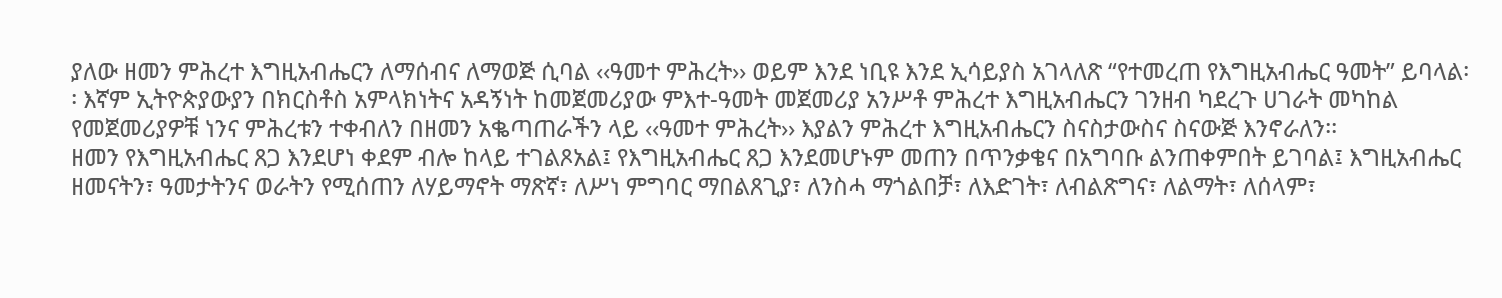ያለው ዘመን ምሕረተ እግዚአብሔርን ለማሰብና ለማወጅ ሲባል ‹‹ዓመተ ምሕረት›› ወይም እንደ ነቢዩ እንደ ኢሳይያስ አገላለጽ “የተመረጠ የእግዚአብሔር ዓመት” ይባላል፡፡ እኛም ኢትዮጵያውያን በክርስቶስ አምላክነትና አዳኝነት ከመጀመሪያው ምእተ-ዓመት መጀመሪያ አንሥቶ ምሕረተ እግዚአብሔርን ገንዘብ ካደረጉ ሀገራት መካከል የመጀመሪያዎቹ ነንና ምሕረቱን ተቀብለን በዘመን አቈጣጠራችን ላይ ‹‹ዓመተ ምሕረት›› እያልን ምሕረተ እግዚአብሔርን ስናስታውስና ስናውጅ እንኖራለን፡፡
ዘመን የእግዚአብሔር ጸጋ እንደሆነ ቀደም ብሎ ከላይ ተገልጾአል፤ የእግዚአብሔር ጸጋ እንደመሆኑም መጠን በጥንቃቄና በአግባቡ ልንጠቀምበት ይገባል፤ እግዚአብሔር ዘመናትን፣ ዓመታትንና ወራትን የሚሰጠን ለሃይማኖት ማጽኛ፣ ለሥነ ምግባር ማበልጸጊያ፣ ለንስሓ ማጎልበቻ፣ ለእድገት፣ ለብልጽግና፣ ለልማት፣ ለሰላም፣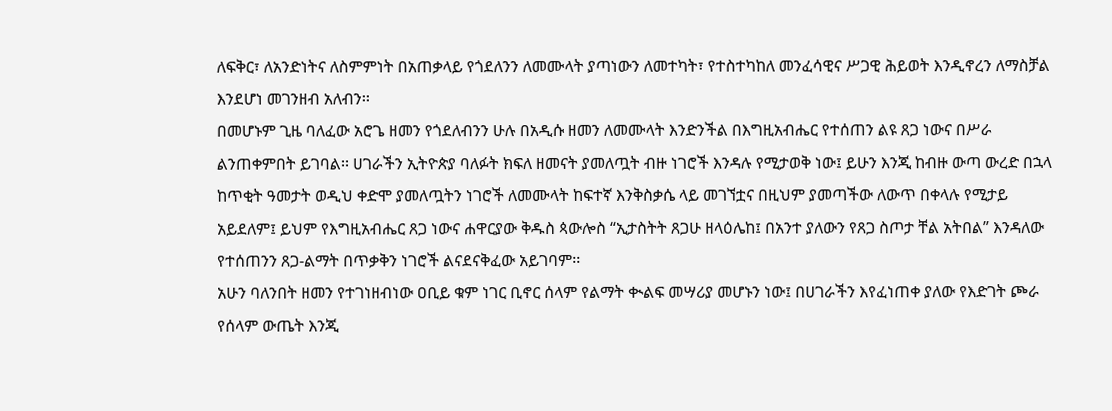ለፍቅር፣ ለአንድነትና ለስምምነት በአጠቃላይ የጎደለንን ለመሙላት ያጣነውን ለመተካት፣ የተስተካከለ መንፈሳዊና ሥጋዊ ሕይወት እንዲኖረን ለማስቻል እንደሆነ መገንዘብ አለብን፡፡
በመሆኑም ጊዜ ባለፈው አሮጌ ዘመን የጎደለብንን ሁሉ በአዲሱ ዘመን ለመሙላት እንድንችል በእግዚአብሔር የተሰጠን ልዩ ጸጋ ነውና በሥራ ልንጠቀምበት ይገባል፡፡ ሀገራችን ኢትዮጵያ ባለፉት ክፍለ ዘመናት ያመለጧት ብዙ ነገሮች እንዳሉ የሚታወቅ ነው፤ ይሁን እንጂ ከብዙ ውጣ ውረድ በኋላ ከጥቂት ዓመታት ወዲህ ቀድሞ ያመለጧትን ነገሮች ለመሙላት ከፍተኛ እንቅስቃሴ ላይ መገኘቷና በዚህም ያመጣችው ለውጥ በቀላሉ የሚታይ አይደለም፤ ይህም የእግዚአብሔር ጸጋ ነውና ሐዋርያው ቅዱስ ጳውሎስ “ኢታስትት ጸጋሁ ዘላዕሌከ፤ በአንተ ያለውን የጸጋ ስጦታ ቸል አትበል” እንዳለው የተሰጠንን ጸጋ-ልማት በጥቃቅን ነገሮች ልናደናቅፈው አይገባም፡፡
አሁን ባለንበት ዘመን የተገነዘብነው ዐቢይ ቁም ነገር ቢኖር ሰላም የልማት ቊልፍ መሣሪያ መሆኑን ነው፤ በሀገራችን እየፈነጠቀ ያለው የእድገት ጮራ የሰላም ውጤት እንጂ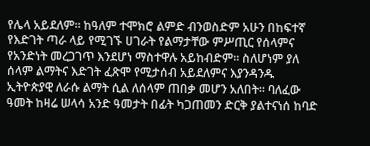የሌላ አይደለም፡፡ ከዓለም ተሞክሮ ልምድ ብንወስድም አሁን በከፍተኛ የእድገት ጣራ ላይ የሚገኙ ሀገራት የልማታቸው ምሥጢር የሰላምና የአንድነት መረጋገጥ እንደሆነ ማስተዋሉ አይከብድም፡፡ ስለሆነም ያለ ሰላም ልማትና እድገት ፈጽሞ የሚታሰብ አይደለምና እያንዳንዱ ኢትዮጵያዊ ለራሱ ልማት ሲል ለሰላም ጠበቃ መሆን አለበት፡፡ ባለፈው ዓመት ከዛሬ ሠላሳ አንድ ዓመታት በፊት ካጋጠመን ድርቅ ያልተናነሰ ከባድ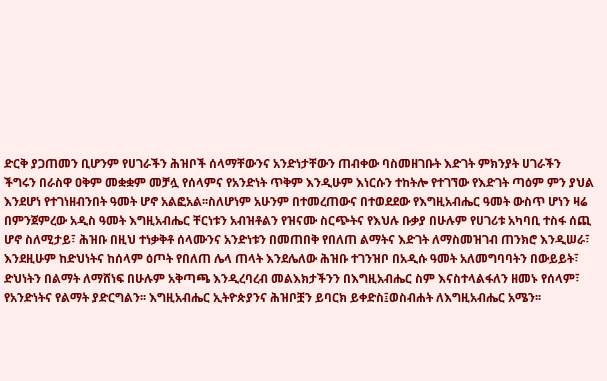ድርቅ ያጋጠመን ቢሆንም የሀገራችን ሕዝቦች ሰላማቸውንና አንድነታቸውን ጠብቀው ባስመዘገቡት እድገት ምክንያት ሀገራችን ችግሩን በራስዋ ዐቅም መቋቋም መቻሏ የሰላምና የአንድነት ጥቅም እንዲሁም እነርሱን ተከትሎ የተገኘው የእድገት ጣዕም ምን ያህል እንደሆነ የተገነዘብንበት ዓመት ሆኖ አልፎአል፡፡ስለሆነም አሁንም በተመረጠውና በተወደደው የእግዚአብሔር ዓመት ውስጥ ሆነን ዛሬ በምንጀምረው አዲስ ዓመት እግዚአብሔር ቸርነቱን አብዝቶልን የዝናሙ ስርጭትና የእህሉ ቡቃያ በሁሉም የሀገሪቱ አካባቢ ተስፋ ሰጪ ሆኖ ስለሚታይ፣ ሕዝቡ በዚህ ተነቃቅቶ ሰላሙንና አንድነቱን በመጠበቅ የበለጠ ልማትና እድገት ለማስመዝገብ ጠንክሮ እንዲሠራ፣ እንደዚሁም ከድህነትና ከሰላም ዕጦት የበለጠ ሌላ ጠላት እንደሌለው ሕዝቡ ተገንዝቦ በአዲሱ ዓመት አለመግባባትን በውይይት፣ ድህነትን በልማት ለማሸነፍ በሁሉም አቅጣጫ እንዲረባረብ መልእክታችንን በእግዚአብሔር ስም እናስተላልፋለን ዘመኑ የሰላም፣ የአንድነትና የልማት ያድርግልን፡፡ እግዚአብሔር ኢትዮጵያንና ሕዝቦቿን ይባርክ ይቀድስ፤ወስብሐት ለእግዚአብሔር አሜን፡፡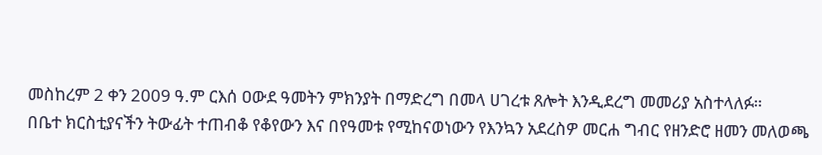መስከረም 2 ቀን 2009 ዓ.ም ርእሰ ዐውደ ዓመትን ምክንያት በማድረግ በመላ ሀገረቱ ጸሎት እንዲደረግ መመሪያ አስተላለፉ።
በቤተ ክርስቲያናችን ትውፊት ተጠብቆ የቆየውን እና በየዓመቱ የሚከናወነውን የእንኳን አደረስዎ መርሐ ግብር የዘንድሮ ዘመን መለወጫ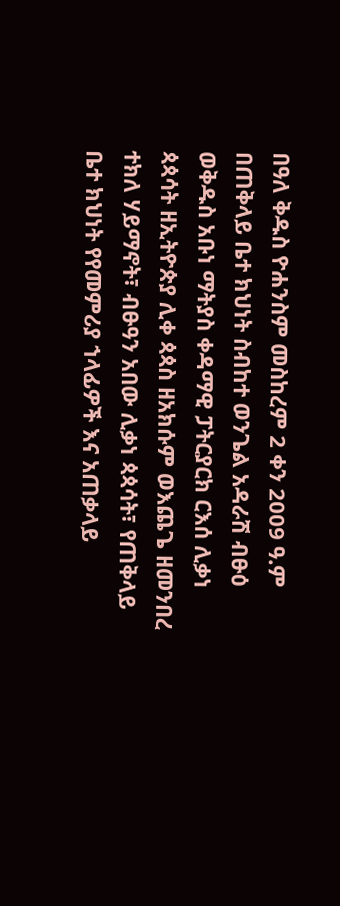በዓለ ቅዱስ ዮሐንስም መስከረም 2 ቀን 2009 ዓ.ም በጠቅላይ ቤተ ክህነት ስብከተ ወንጌል አዳራሽ ብፁዕ ወቅዱስ አቡነ ማትያስ ቀዳማዊ ፓትርያርክ ርእሰ ሊቃነ ጳጳሳት ዘኢትዮጵያ ሊቀ ጳጳስ ዘአክሱም ወእጨጌ ዘመንበረ ተክለ ሃይማኖት፣ ብፁዓን አበው ሊቃነ ጳጳሳት፣ የጠቅላይ ቤተ ክህነት የየመምሪያ ኀላፊዎች እና አጠቃላይ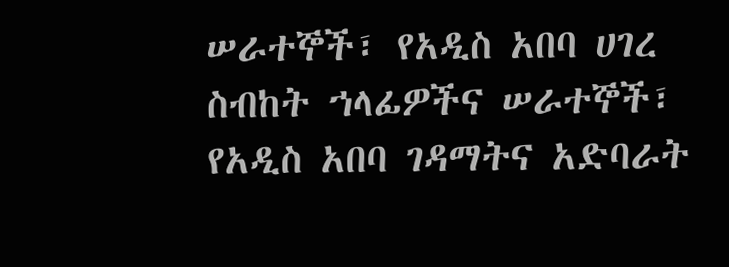ሠራተኞች፣ የአዲስ አበባ ሀገረ ስብከት ኀላፊዎችና ሠራተኞች፣ የአዲስ አበባ ገዳማትና አድባራት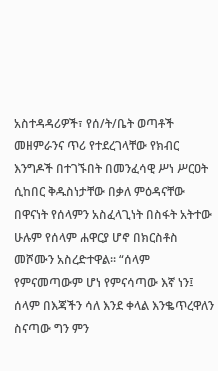አስተዳዳሪዎች፣ የሰ/ት/ቤት ወጣቶች መዘምራንና ጥሪ የተደረገላቸው የክብር እንግዶች በተገኙበት በመንፈሳዊ ሥነ ሥርዐት ሲከበር ቅዱስነታቸው በቃለ ምዕዳናቸው በዋናነት የሰላምን አስፈላጊነት በስፋት አትተው ሁሉም የሰላም ሐዋርያ ሆኖ በክርስቶስ መሾሙን አስረድተዋል፡፡ “ሰላም የምናመጣውም ሆነ የምናሳጣው እኛ ነን፤ ሰላም በእጃችን ሳለ እንደ ቀላል እንቈጥረዋለን ስናጣው ግን ምን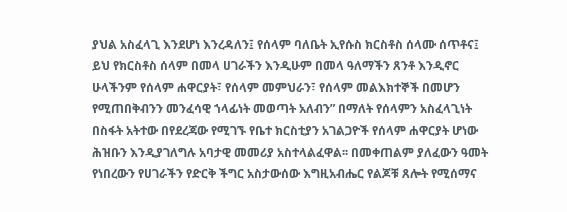ያህል አስፈላጊ እንደሆነ እንረዳለን፤ የሰላም ባለቤት ኢየሱስ ክርስቶስ ሰላሙ ሰጥቶና፤ ይህ የክርስቶስ ሰላም በመላ ሀገራችን እንዲሁም በመላ ዓለማችን ጸንቶ እንዲኖር ሁላችንም የሰላም ሐዋርያት፣ የሰላም መምህራን፣ የሰላም መልእክተኞች በመሆን የሚጠበቅብንን መንፈሳዊ ኀላፊነት መወጣት አለብን” በማለት የሰላምን አስፈላጊነት በስፋት አትተው በየደረጃው የሚገኙ የቤተ ክርስቲያን አገልጋዮች የሰላም ሐዋርያት ሆነው ሕዝቡን እንዲያገለግሉ አባታዊ መመሪያ አስተላልፈዋል፡፡ በመቀጠልም ያለፈውን ዓመት የነበረውን የሀገራችን የድርቅ ችግር አስታውሰው እግዚአብሔር የልጆቹ ጸሎት የሚሰማና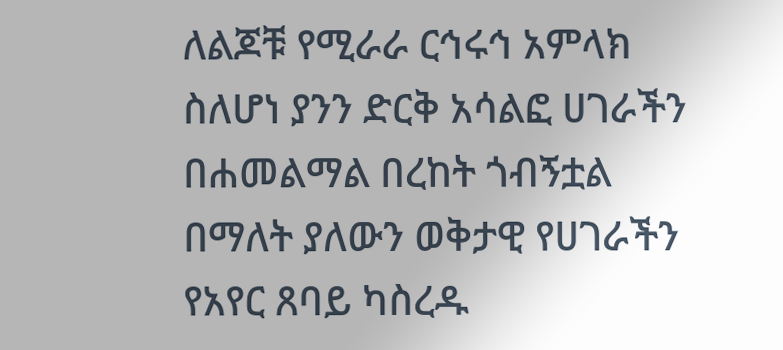ለልጆቹ የሚራራ ርኅሩኅ አምላክ ስለሆነ ያንን ድርቅ አሳልፎ ሀገራችን በሐመልማል በረከት ጎብኝቷል በማለት ያለውን ወቅታዊ የሀገራችን የአየር ጸባይ ካስረዱ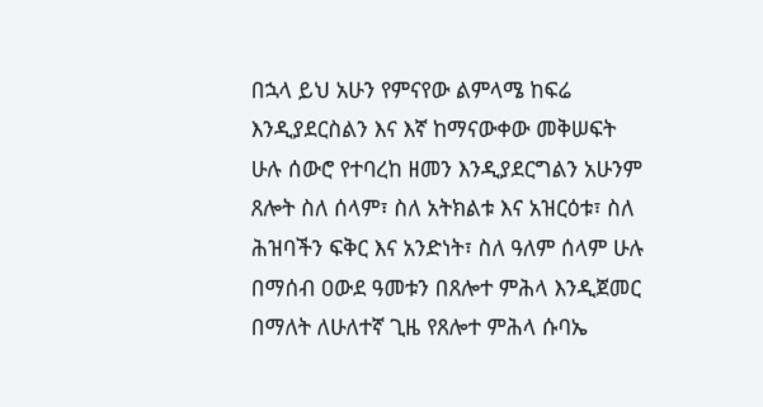በኋላ ይህ አሁን የምናየው ልምላሜ ከፍሬ እንዲያደርስልን እና እኛ ከማናውቀው መቅሠፍት ሁሉ ሰውሮ የተባረከ ዘመን እንዲያደርግልን አሁንም ጸሎት ስለ ሰላም፣ ስለ አትክልቱ እና አዝርዕቱ፣ ስለ ሕዝባችን ፍቅር እና አንድነት፣ ስለ ዓለም ሰላም ሁሉ በማሰብ ዐውደ ዓመቱን በጸሎተ ምሕላ እንዲጀመር በማለት ለሁለተኛ ጊዜ የጸሎተ ምሕላ ሱባኤ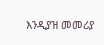እንዲያዝ መመሪያ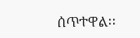ሰጥተዋል፡፡